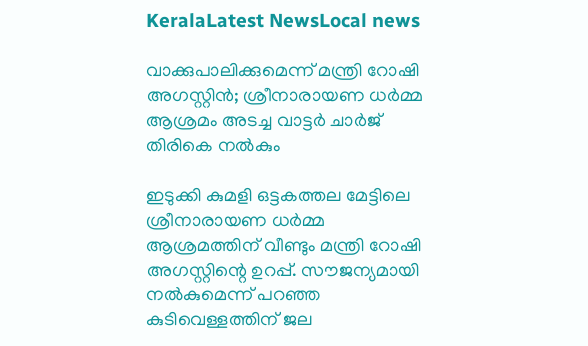KeralaLatest NewsLocal news

വാക്കുപാലിക്കുമെന്ന് മന്ത്രി റോഷി അഗസ്റ്റിന്‍; ശ്രീനാരായണ ധര്‍മ്മ ആശ്രമം അടച്ച വാട്ടര്‍ ചാര്‍ജ് തിരികെ നല്‍കും

ഇടുക്കി കുമളി ഒട്ടകത്തല മേട്ടിലെ ശ്രീനാരായണ ധര്‍മ്മ ആശ്രമത്തിന് വീണ്ടും മന്ത്രി റോഷി അഗസ്റ്റിന്റെ ഉറപ്പ്. സൗജന്യമായി നല്‍കുമെന്ന് പറഞ്ഞ കുടിവെള്ളത്തിന് ജല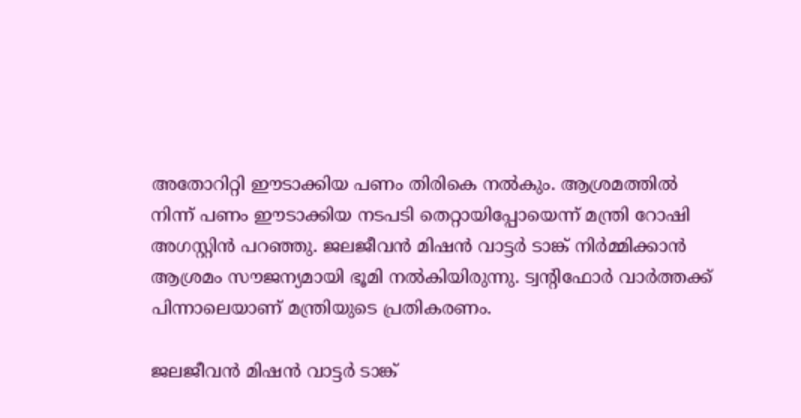അതോറിറ്റി ഈടാക്കിയ പണം തിരികെ നല്‍കും. ആശ്രമത്തില്‍ നിന്ന് പണം ഈടാക്കിയ നടപടി തെറ്റായിപ്പോയെന്ന് മന്ത്രി റോഷി അഗസ്റ്റിന്‍ പറഞ്ഞു. ജലജീവന്‍ മിഷന്‍ വാട്ടര്‍ ടാങ്ക് നിര്‍മ്മിക്കാന്‍ ആശ്രമം സൗജന്യമായി ഭൂമി നല്‍കിയിരുന്നു. ട്വന്റിഫോര്‍ വാര്‍ത്തക്ക് പിന്നാലെയാണ് മന്ത്രിയുടെ പ്രതികരണം.

ജലജീവന്‍ മിഷന്‍ വാട്ടര്‍ ടാങ്ക്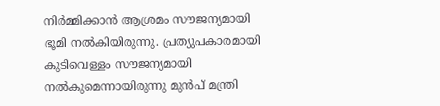നിര്‍മ്മിക്കാന്‍ ആശ്രമം സൗജന്യമായി ഭൂമി നല്‍കിയിരുന്നു. പ്രത്യുപകാരമായി കുടിവെള്ളം സൗജന്യമായി നല്‍കുമെന്നായിരുന്നു മുന്‍പ് മന്ത്രി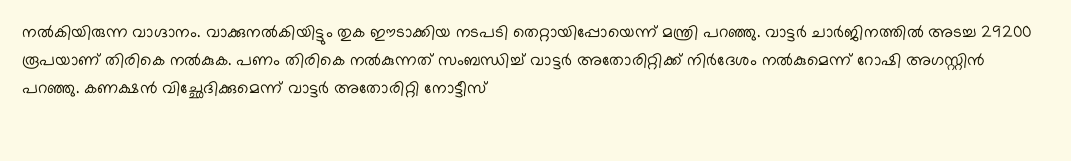നല്‍കിയിരുന്ന വാഗ്ദാനം. വാക്കുനല്‍കിയിട്ടും തുക ഈടാക്കിയ നടപടി തെറ്റായിപ്പോയെന്ന് മന്ത്രി പറഞ്ഞു. വാട്ടര്‍ ചാര്‍ജിനത്തില്‍ അടച്ച 29200 രൂപയാണ് തിരികെ നല്‍കുക. പണം തിരികെ നല്‍കുന്നത് സംബന്ധിച്ച് വാട്ടര്‍ അതോരിറ്റിക്ക് നിര്‍ദേശം നല്‍കുമെന്ന് റോഷി അഗസ്റ്റിന്‍ പറഞ്ഞു. കണക്ഷന്‍ വിച്ഛേദിക്കുമെന്ന് വാട്ടര്‍ അതോരിറ്റി നോട്ടീസ്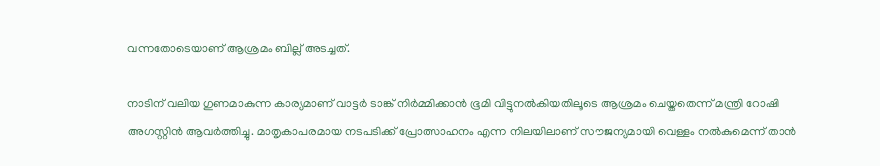വന്നതോടെയാണ് ആശ്രമം ബില്ല് അടച്ചത്.

നാടിന് വലിയ ഗുണമാകുന്ന കാര്യമാണ് വാട്ടര്‍ ടാങ്ക് നിര്‍മ്മിക്കാന്‍ ഭൂമി വിട്ടുനല്‍കിയതിലൂടെ ആശ്രമം ചെയ്തതെന്ന് മന്ത്രി റോഷി അഗസ്റ്റിന്‍ ആവര്‍ത്തിച്ചു. മാതൃകാപരമായ നടപടിക്ക് പ്രോത്സാഹനം എന്ന നിലയിലാണ് സൗജന്യമായി വെള്ളം നല്‍കുമെന്ന് താന്‍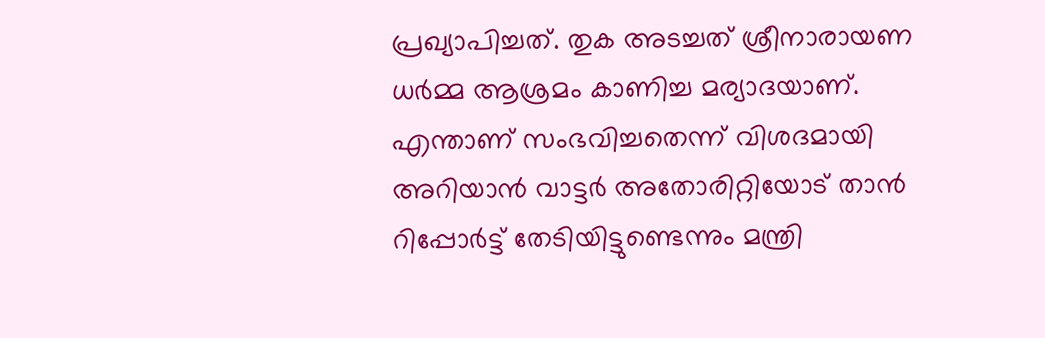പ്രഖ്യാപിച്ചത്. തുക അടച്ചത് ശ്രീനാരായണ ധര്‍മ്മ ആശ്രമം കാണിച്ച മര്യാദയാണ്. എന്താണ് സംഭവിച്ചതെന്ന് വിശദമായി അറിയാന്‍ വാട്ടര്‍ അതോരിറ്റിയോട് താന്‍ റിപ്പോര്‍ട്ട് തേടിയിട്ടുണ്ടെന്നും മന്ത്രി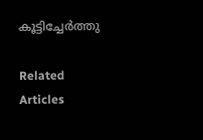കൂട്ടിച്ചേര്‍ത്തു

Related Articles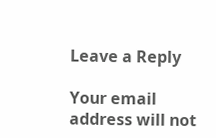Leave a Reply

Your email address will not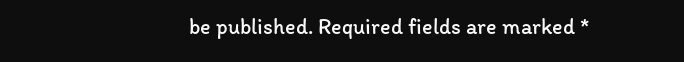be published. Required fields are marked *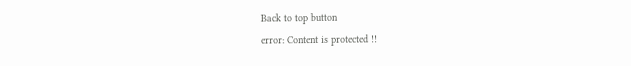Back to top button
error: Content is protected !!